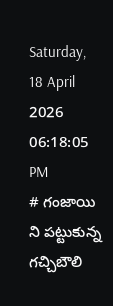Saturday, 18 April 2026 06:18:05 PM
# గంజాయి ని పట్టుకున్న గచ్చిబౌలి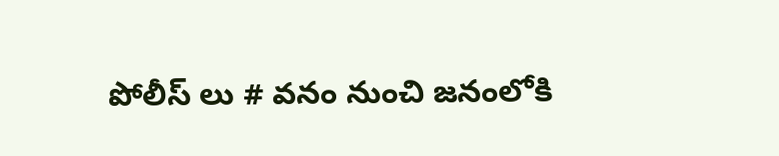పోలీస్ లు # వనం నుంచి జనంలోకి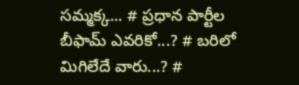సమ్మక్క... # ప్రధాన పార్టీల బీఫామ్ ఎవరికో...? # బరిలో మిగిలేదే వారు...? #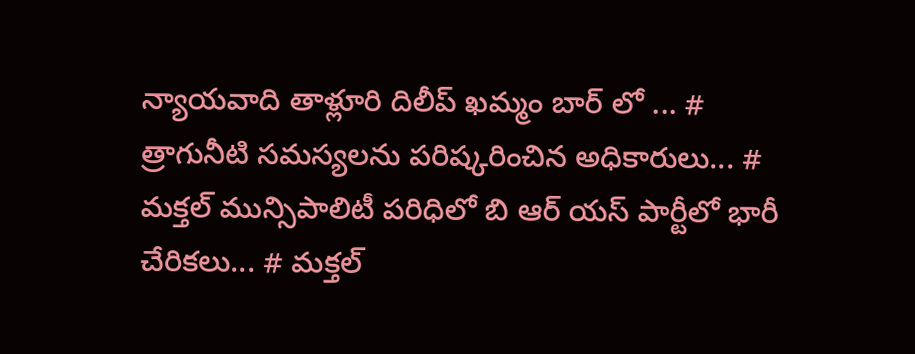న్యాయవాది తాళ్లూరి దిలీప్ ఖమ్మం బార్ లో ... # త్రాగునీటి సమస్యలను పరిష్కరించిన అధికారులు... # మక్తల్ మున్సిపాలిటీ పరిధిలో బి ఆర్ యస్ పార్టీలో భారీ చేరికలు... # మక్తల్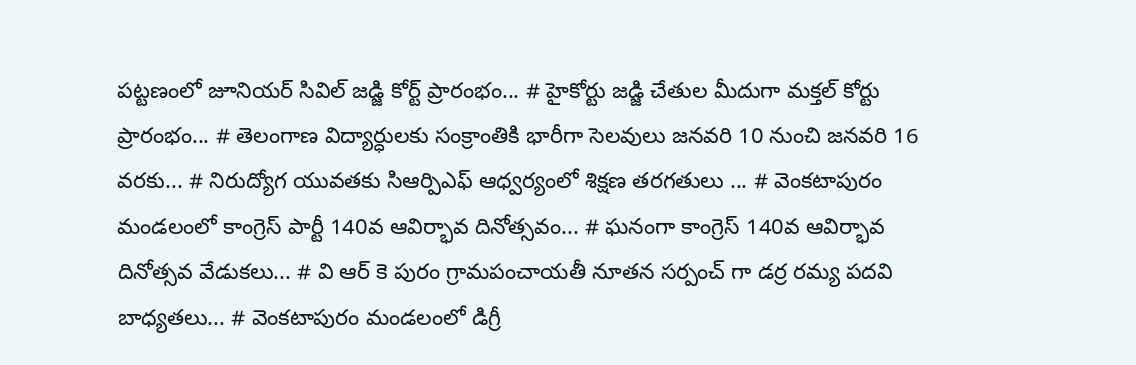పట్టణంలో జూనియర్ సివిల్ జడ్జి కోర్ట్ ప్రారంభం... # హైకోర్టు జడ్జి చేతుల మీదుగా మక్తల్ కోర్టు ప్రారంభం... # తెలంగాణ విద్యార్ధులకు సంక్రాంతికి భారీగా సెలవులు జనవరి 10 నుంచి జనవరి 16 వరకు... # నిరుద్యోగ యువతకు సిఆర్పిఎఫ్ ఆధ్వర్యంలో శిక్షణ తరగతులు ... # వెంకటాపురం మండలంలో కాంగ్రెస్ పార్టీ 140వ ఆవిర్భావ దినోత్సవం... # ఘనంగా కాంగ్రెస్ 140వ ఆవిర్భావ దినోత్సవ వేడుకలు... # వి ఆర్ కె పురం గ్రామపంచాయతీ నూతన సర్పంచ్ గా డర్ర రమ్య పదవి బాధ్యతలు... # వెంకటాపురం మండలంలో డిగ్రీ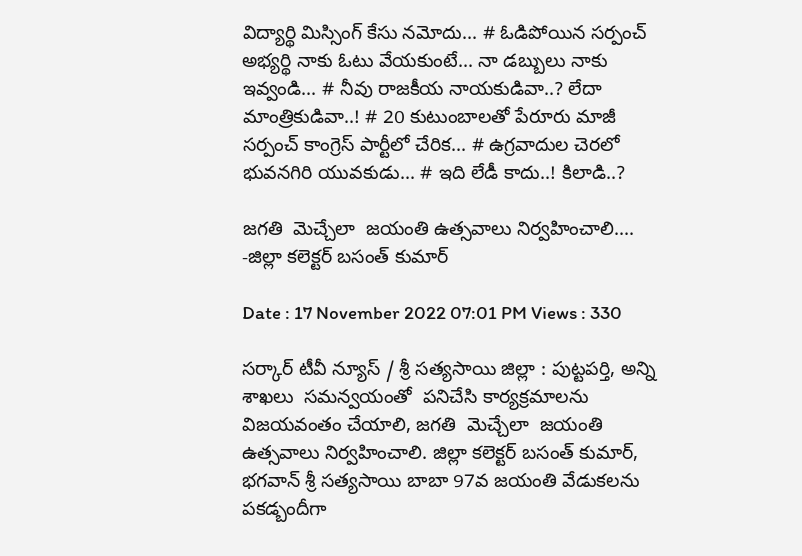విద్యార్థి మిస్సింగ్ కేసు నమోదు... # ఓడిపోయిన సర్పంచ్ అభ్యర్థి నాకు ఓటు వేయకుంటే... నా డబ్బులు నాకు ఇవ్వండి... # నీవు రాజకీయ నాయకుడివా..? లేదా మాంత్రికుడివా..! # 20 కుటుంబాలతో పేరూరు మాజీ సర్పంచ్ కాంగ్రెస్ పార్టీలో చేరిక... # ఉగ్రవాదుల చెరలో భువనగిరి యువకుడు... # ఇది లేడీ కాదు..! కిలాడి..?

జగతి  మెచ్చేలా  జయంతి ఉత్సవాలు నిర్వహించాలి.... -జిల్లా కలెక్టర్ బసంత్ కుమార్

Date : 17 November 2022 07:01 PM Views : 330

సర్కార్ టీవీ న్యూస్ / శ్రీ సత్యసాయి జిల్లా : పుట్టపర్తి, అన్ని శాఖలు  సమన్వయంతో  పనిచేసి కార్యక్రమాలను విజయవంతం చేయాలి, జగతి  మెచ్చేలా  జయంతి ఉత్సవాలు నిర్వహించాలి. జిల్లా కలెక్టర్ బసంత్ కుమార్, భగవాన్ శ్రీ సత్యసాయి బాబా 97వ జయంతి వేడుకలను పకడ్బందీగా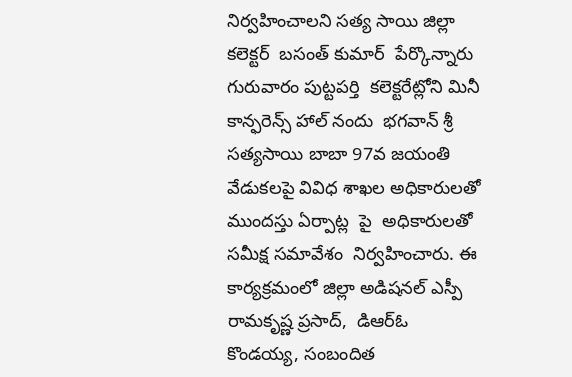నిర్వహించాలని సత్య సాయి జిల్లా కలెక్టర్  బసంత్ కుమార్  పేర్కొన్నారు  గురువారం పుట్టపర్తి  కలెక్టరేట్లోని మినీ కాన్ఫరెన్స్ హాల్ నందు  భగవాన్ శ్రీ సత్యసాయి బాబా 97వ జయంతి వేడుకలపై వివిధ శాఖల అధికారులతో  ముందస్తు ఏర్పాట్ల  పై  అధికారులతో సమీక్ష సమావేశం  నిర్వహించారు. ఈ కార్యక్రమంలో జిల్లా అడిషనల్ ఎస్పీ  రామకృష్ణ ప్రసాద్,  డిఆర్ఓ కొండయ్య, సంబందిత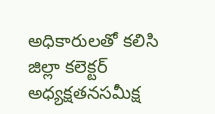అధికారులతో కలిసి జిల్లా కలెక్టర్  అధ్యక్షతనసమీక్ష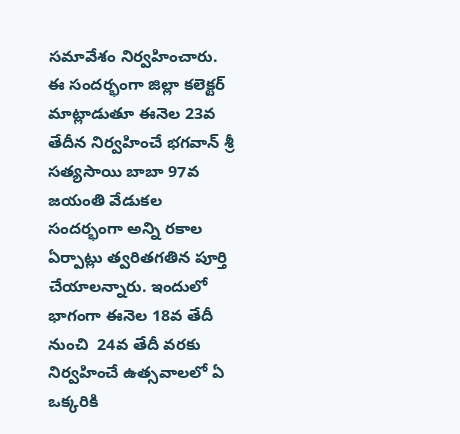సమావేశం నిర్వహించారు. ఈ సందర్భంగా జిల్లా కలెక్టర్ మాట్లాడుతూ ఈనెల 23వ తేదీన నిర్వహించే భగవాన్ శ్రీ సత్యసాయి బాబా 97వ జయంతి వేడుకల సందర్భంగా అన్ని రకాల ఏర్పాట్లు త్వరితగతిన పూర్తి చేయాలన్నారు. ఇందులో భాగంగా ఈనెల 18వ తేదీ నుంచి  24వ తేదీ వరకు  నిర్వహించే ఉత్సవాలలో ఏ ఒక్కరికి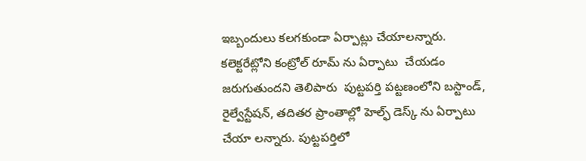ఇబ్బందులు కలగకుండా ఏర్పాట్లు చేయాలన్నారు. కలెక్టరేట్లోని కంట్రోల్ రూమ్ ను ఏర్పాటు  చేయడం జరుగుతుందని తెలిపారు  పుట్టపర్తి పట్టణంలోని బస్టాండ్, రైల్వేస్టేషన్, తదితర ప్రాంతాల్లో హెల్ఫ్ డెస్క్ ను ఏర్పాటు చేయా లన్నారు. పుట్టపర్తిలో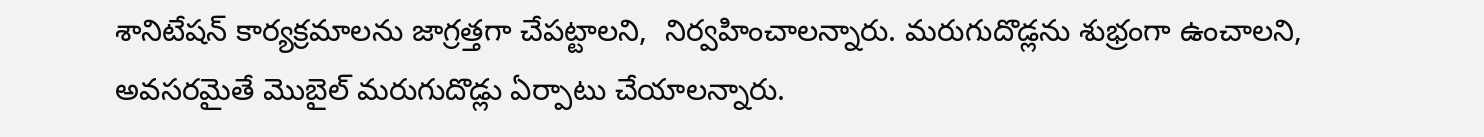శానిటేషన్ కార్యక్రమాలను జాగ్రత్తగా చేపట్టాలని,  నిర్వహించాలన్నారు. మరుగుదొడ్లను శుభ్రంగా ఉంచాలని, అవసరమైతే మొబైల్ మరుగుదొడ్లు ఏర్పాటు చేయాలన్నారు.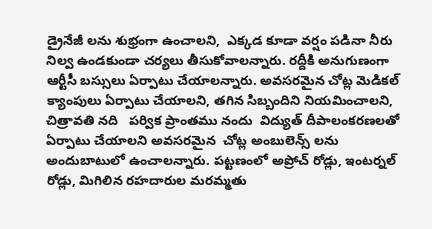డ్రైనేజీ లను శుభ్రంగా ఉంచాలని,  ఎక్కడ కూడా వర్షం పడినా నీరు నిల్వ ఉండకుండా చర్యలు తీసుకోవాలన్నారు. రద్దీకి అనుగుణంగా ఆర్టీసీ బస్సులు ఏర్పాటు చేయాలన్నారు. అవసరమైన చోట్ల మెడికల్ క్యాంపులు ఏర్పాటు చేయాలని, తగిన సిబ్బందిని నియమించాలని, చిత్రావతి నది   పర్విక ప్రాంతము నందు  విద్యుత్ దీపాలంకరణలతో ఏర్పాటు చేయాలని అవసరమైన  చోట్ల అంబులెన్స్ లను అందుబాటులో ఉంచాలన్నారు. పట్టణంలో అప్రోచ్ రోడ్లు, ఇంటర్నల్ రోడ్లు, మిగిలిన రహదారుల మరమ్మతు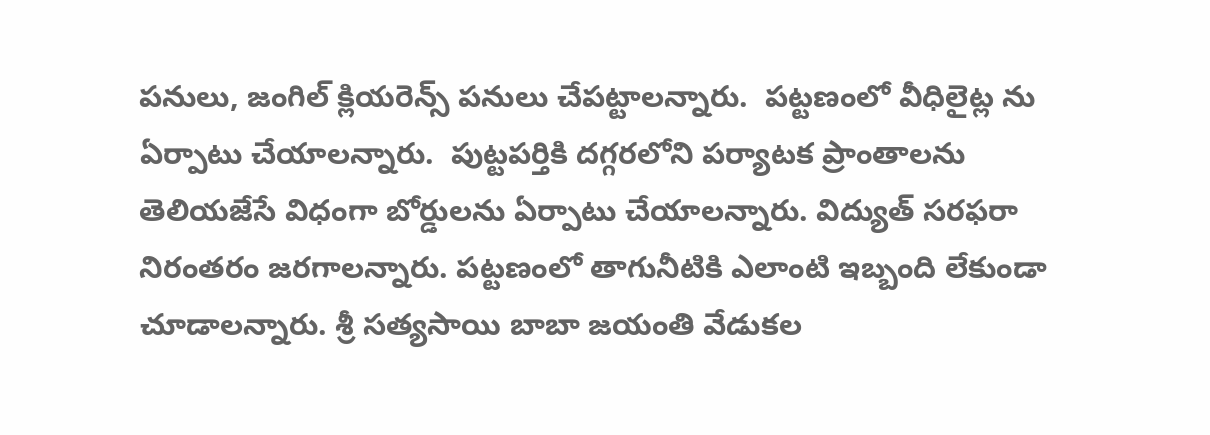పనులు, జంగిల్ క్లియరెన్స్ పనులు చేపట్టాలన్నారు.  పట్టణంలో వీధిలైట్ల ను ఏర్పాటు చేయాలన్నారు.  పుట్టపర్తికి దగ్గరలోని పర్యాటక ప్రాంతాలను తెలియజేసే విధంగా బోర్డులను ఏర్పాటు చేయాలన్నారు. విద్యుత్ సరఫరా నిరంతరం జరగాలన్నారు. పట్టణంలో తాగునీటికి ఎలాంటి ఇబ్బంది లేకుండా చూడాలన్నారు. శ్రీ సత్యసాయి బాబా జయంతి వేడుకల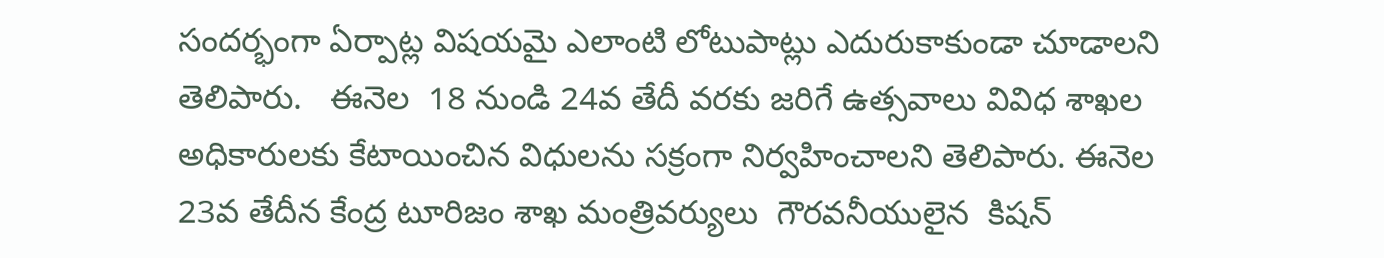సందర్భంగా ఏర్పాట్ల విషయమై ఎలాంటి లోటుపాట్లు ఎదురుకాకుండా చూడాలని  తెలిపారు.   ఈనెల  18 నుండి 24వ తేదీ వరకు జరిగే ఉత్సవాలు వివిధ శాఖల అధికారులకు కేటాయించిన విధులను సక్రంగా నిర్వహించాలని తెలిపారు. ఈనెల 23వ తేదీన కేంద్ర టూరిజం శాఖ మంత్రివర్యులు  గౌరవనీయులైన  కిషన్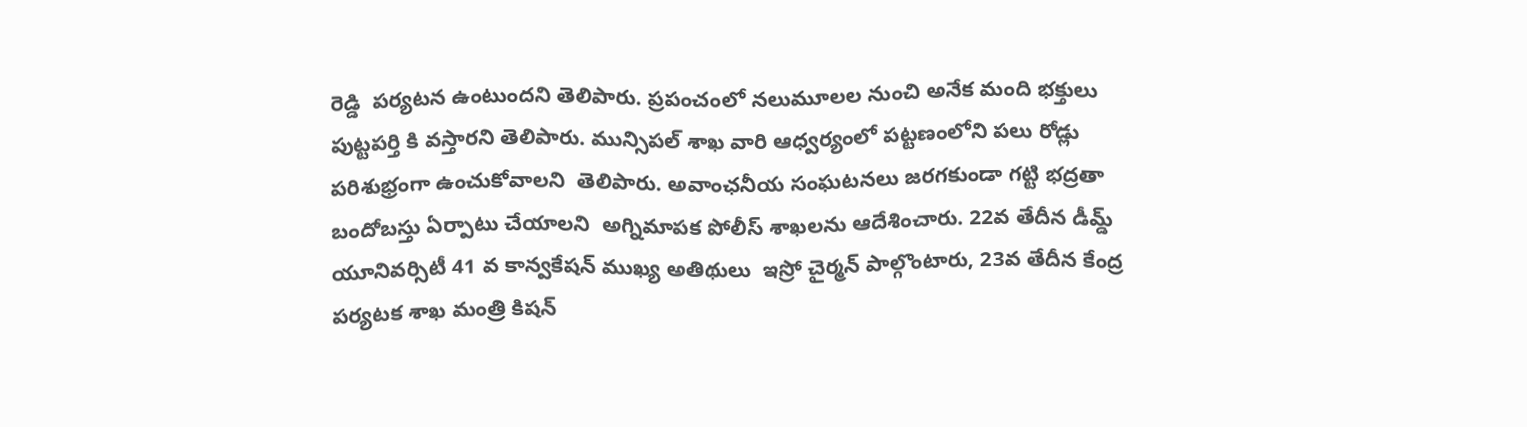రెడ్డి  పర్యటన ఉంటుందని తెలిపారు. ప్రపంచంలో నలుమూలల నుంచి అనేక మంది భక్తులు పుట్టపర్తి కి వస్తారని తెలిపారు. మున్సిపల్ శాఖ వారి ఆధ్వర్యంలో పట్టణంలోని పలు రోడ్లు  పరిశుభ్రంగా ఉంచుకోవాలని  తెలిపారు. అవాంఛనీయ సంఘటనలు జరగకుండా గట్టి భద్రతా బందోబస్తు ఏర్పాటు చేయాలని  అగ్నిమాపక పోలీస్ శాఖలను ఆదేశించారు. 22వ తేదీన డీమ్డ్ యూనివర్సిటీ 41 వ కాన్వకేషన్ ముఖ్య అతిథులు  ఇస్రో చైర్మన్ పాల్గొంటారు, 23వ తేదీన కేంద్ర పర్యటక శాఖ మంత్రి కిషన్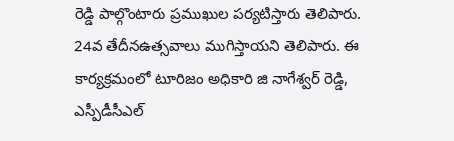రెడ్డి పాల్గొంటారు ప్రముఖుల పర్యటిస్తారు తెలిపారు.  24వ తేదీనఉత్సవాలు ముగిస్తాయని తెలిపారు. ఈ కార్యక్రమంలో టూరిజం అధికారి జి నాగేశ్వర్ రెడ్డి, ఎస్పీడీసీఎల్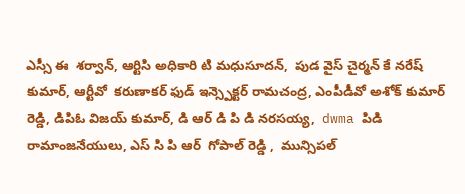ఎస్సీ ఈ  శర్వాన్, ఆర్టిసి అధికారి టి మధుసూదన్,  పుడ వైస్ చైర్మన్ కే నరేష్ కుమార్, ఆర్టీవో  కరుణాకర్ ఫుడ్ ఇన్స్పెక్టర్ రామచంద్ర, ఎంపీడీవో అశోక్ కుమార్ రెడ్డి, డిపిఓ విజయ్ కుమార్, డి ఆర్ డి పి డి నరసయ్య,  dwma పిడి  రామాంజనేయులు, ఎస్ సి పి ఆర్  గోపాల్ రెడ్డి ,  మున్సిపల్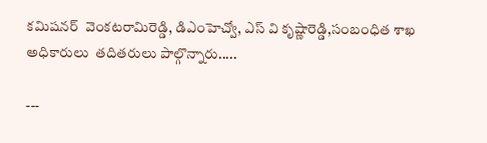కమిషనర్  వెంకటరామిరెడ్డి, డిఎంహెచ్వో, ఎస్ వి కృష్ణారెడ్డి,సంబంధిత శాఖ అధికారులు  తదితరులు పాల్గొన్నారు.....

---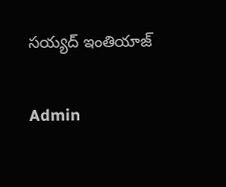సయ్యద్ ఇంతియాజ్

Admin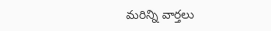మరిన్ని వార్తలు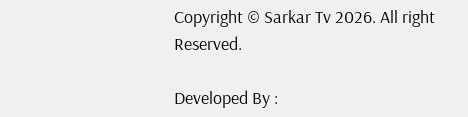Copyright © Sarkar Tv 2026. All right Reserved.

Developed By :